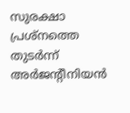സുരക്ഷാ പ്രശ്‌നത്തെ തുടര്‍ന്ന് അര്‍ജന്റീനിയന്‍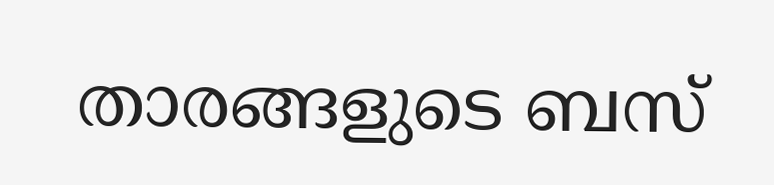താരങ്ങളുടെ ബസ്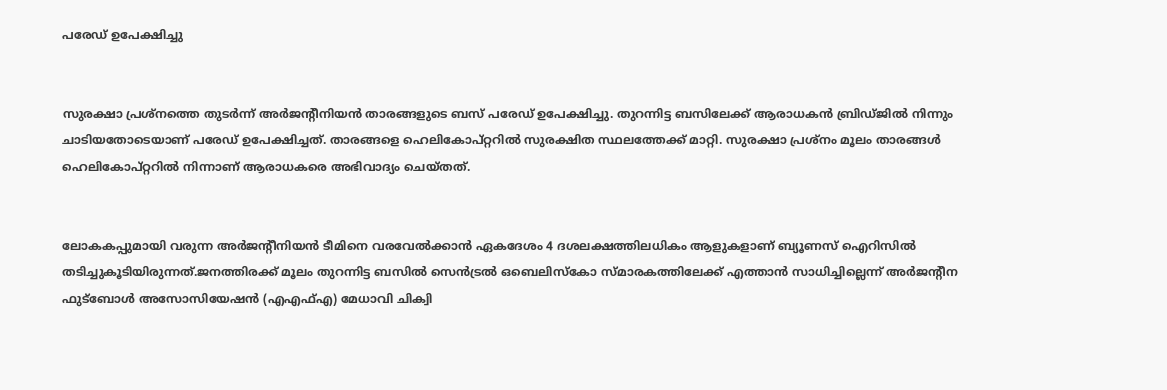പരേഡ് ഉപേക്ഷിച്ചു


സുരക്ഷാ പ്രശ്‌നത്തെ തുടര്‍ന്ന് അര്‍ജന്റീനിയന്‍ താരങ്ങളുടെ ബസ് പരേഡ് ഉപേക്ഷിച്ചു. തുറന്നിട്ട ബസിലേക്ക് ആരാധകന്‍ ബ്രിഡ്ജില്‍ നിന്നും ചാടിയതോടെയാണ് പരേഡ് ഉപേക്ഷിച്ചത്. താരങ്ങളെ ഹെലികോപ്റ്ററില്‍ സുരക്ഷിത സ്ഥലത്തേക്ക് മാറ്റി. സുരക്ഷാ പ്രശ്‌നം മൂലം താരങ്ങള്‍ ഹെലികോപ്റ്ററില്‍ നിന്നാണ് ആരാധകരെ അഭിവാദ്യം ചെയ്തത്.


ലോകകപ്പുമായി വരുന്ന അര്‍ജന്റീനിയന്‍ ടീമിനെ വരവേല്‍ക്കാന്‍ ഏകദേശം 4 ദശലക്ഷത്തിലധികം ആളുകളാണ് ബ്യൂണസ് ഐറിസില്‍ തടിച്ചുകൂടിയിരുന്നത്.ജനത്തിരക്ക് മൂലം തുറന്നിട്ട ബസില്‍ സെന്‍ട്രല്‍ ഒബെലിസ്‌കോ സ്മാരകത്തിലേക്ക് എത്താന്‍ സാധിച്ചില്ലെന്ന് അര്‍ജന്റീന ഫുട്‌ബോള്‍ അസോസിയേഷന്‍ (എഎഫ്എ) മേധാവി ചിക്വി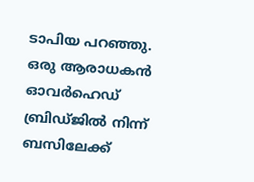ടാപിയ പറഞ്ഞു. ഒരു ആരാധകന്‍ ഓവര്‍ഹെഡ് ബ്രിഡ്ജില്‍ നിന്ന് ബസിലേക്ക്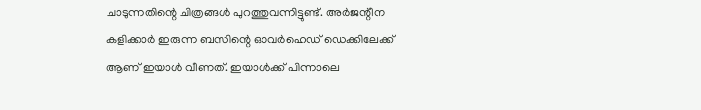ചാടുന്നതിന്റെ ചിത്രങ്ങള്‍ പുറത്തുവന്നിട്ടുണ്ട്. അര്‍ജന്റീന കളിക്കാര്‍ ഇരുന്ന ബസിന്റെ ഓവര്‍ഹെഡ് ഡെക്കിലേക്ക് ആണ് ഇയാള്‍ വീണത്. ഇയാള്‍ക്ക് പിന്നാലെ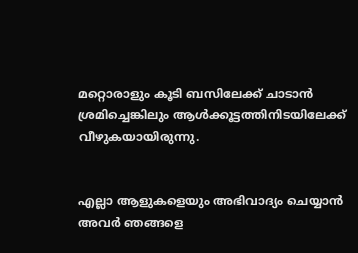മറ്റൊരാളും കൂടി ബസിലേക്ക് ചാടാന്‍ ശ്രമിച്ചെങ്കിലും ആള്‍ക്കൂട്ടത്തിനിടയിലേക്ക് വീഴുകയായിരുന്നു.


എല്ലാ ആളുകളെയും അഭിവാദ്യം ചെയ്യാന്‍ അവര്‍ ഞങ്ങളെ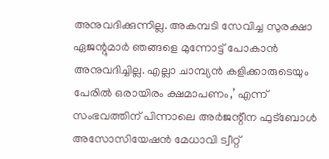അനുവദിക്കുന്നില്ല. അകമ്പടി സേവിച്ച സുരക്ഷാ ഏജന്റുമാര്‍ ഞങ്ങളെ മുന്നോട്ട് പോകാന്‍ അനുവദിച്ചില്ല. എല്ലാ ചാമ്പ്യന്‍ കളിക്കാരുടെയും പേരില്‍ ഒരായിരം ക്ഷമാപണം,’ എന്ന് സംഭവത്തിന് പിന്നാലെ അര്‍ജന്റീന ഫുട്‌ബോള്‍ അസോസിയേഷന്‍ മേധാവി ട്വീറ്റ്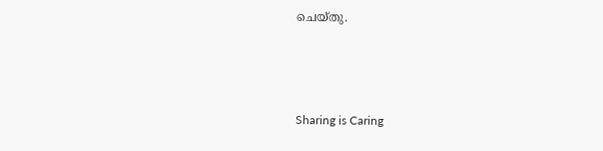ചെയ്തു.



Sharing is Caring